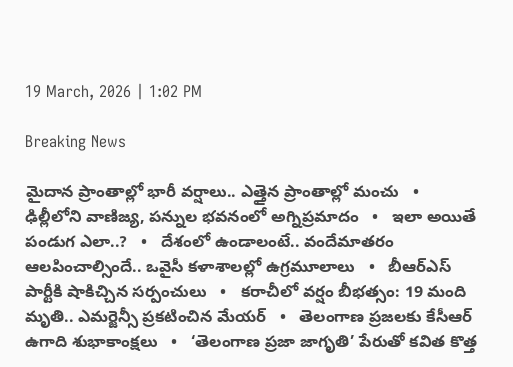19 March, 2026 | 1:02 PM

Breaking News

మైదాన ప్రాంతాల్లో భారీ వర్షాలు.. ఎత్తైన ప్రాంతాల్లో మంచు   •   ఢిల్లీలోని వాణిజ్య, పన్నుల భవనంలో అగ్నిప్రమాదం   •   ఇలా అయితే పండుగ ఎలా..?   •   దేశంలో ఉండాలంటే.. వందేమాతరం ఆలపించాల్సిందే.. ఒవైసీ కళాశాలల్లో ఉగ్రమూలాలు   •   బీఆర్ఎస్ పార్టీకి షాకిచ్చిన సర్పంచులు   •   కరాచీలో వర్షం బీభత్సం: 19 మంది మృతి.. ఎమర్జెన్సీ ప్రకటించిన మేయర్   •   తెలంగాణ ప్రజలకు కేసీఆర్ ఉగాది శుభాకాంక్షలు   •   ‘తెలంగాణ ప్రజా జాగృతి’ పేరుతో కవిత కొత్త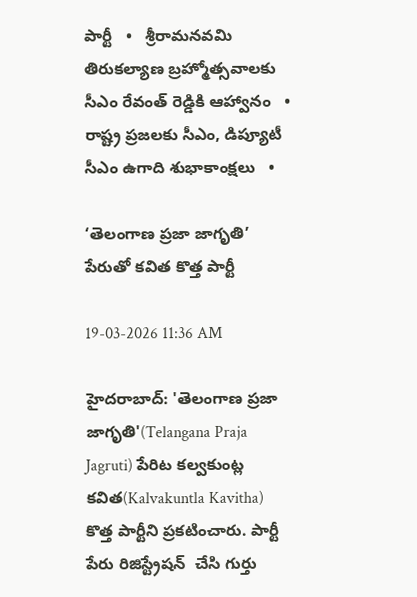పార్టీ   •   శ్రీరామనవమి తిరుకల్యాణ బ్రహ్మోత్సవాలకు సీఎం రేవంత్ రెడ్డికి ఆహ్వానం   •   రాష్ట్ర ప్ర‌జ‌ల‌కు సీఎం, డిప్యూటీ సీఎం ఉగాది శుభాకాంక్ష‌లు   •

‘తెలంగాణ ప్రజా జాగృతి’ పేరుతో కవిత కొత్త పార్టీ

19-03-2026 11:36 AM

హైదరాబాద్: 'తెలంగాణ ప్రజా జాగృతి'(Telangana Praja Jagruti) పేరిట కల్వకుంట్ల కవిత(Kalvakuntla Kavitha) కొత్త పార్టీని ప్రకటించారు. పార్టీ పేరు రిజిస్ట్రేషన్  చేసి గుర్తు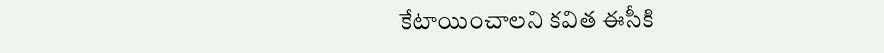కేటాయించాలని కవిత ఈసీకి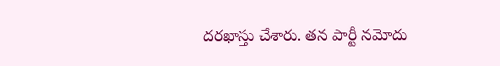దరఖాస్తు చేశారు. తన పార్టీ నమోదు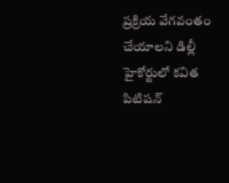ప్రక్రియ వేగవంతం చేయాలని డిల్లీ హైకోర్టులో కవిత పిటిషన్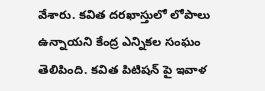వేశారు. కవిత దరఖాస్తులో లోపాలు ఉన్నాయని కేంద్ర ఎన్నికల సంఘం తెలిపింది. కవిత పిటిషన్ పై ఇవాళ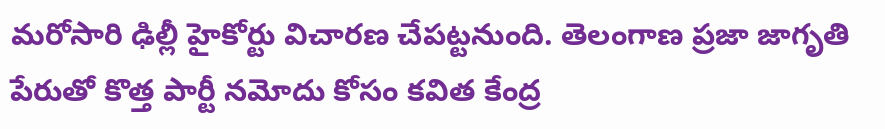మరోసారి ఢిల్లీ హైకోర్టు విచారణ చేపట్టనుంది. తెలంగాణ ప్రజా జాగృతి పేరుతో కొత్త పార్టీ నమోదు కోసం కవిత కేంద్ర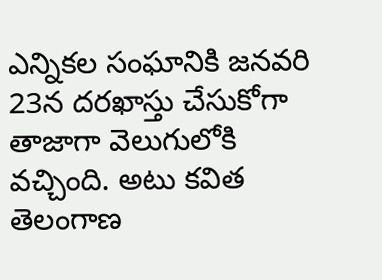ఎన్నికల సంఘానికి జనవరి 23న దరఖాస్తు చేసుకోగా తాజాగా వెలుగులోకి వచ్చింది. అటు కవిత తెలంగాణ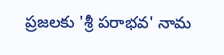ప్రజలకు 'శ్రీ పరాభవ' నామ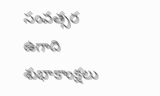సంవత్సర ఉగాది శుభాకాంక్షలు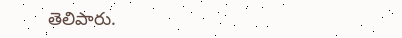తెలిపారు.